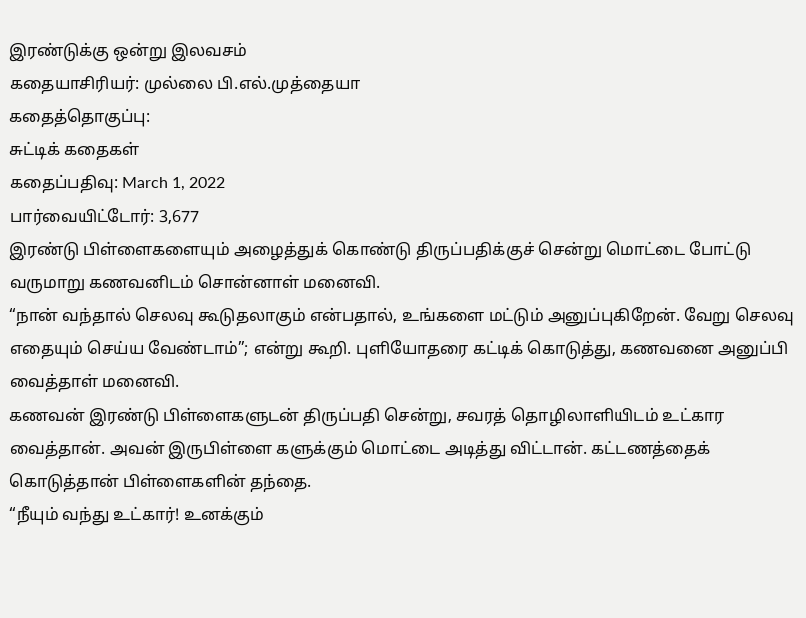இரண்டுக்கு ஒன்று இலவசம்
கதையாசிரியர்: முல்லை பி.எல்.முத்தையா
கதைத்தொகுப்பு:
சுட்டிக் கதைகள்
கதைப்பதிவு: March 1, 2022
பார்வையிட்டோர்: 3,677
இரண்டு பிள்ளைகளையும் அழைத்துக் கொண்டு திருப்பதிக்குச் சென்று மொட்டை போட்டு வருமாறு கணவனிடம் சொன்னாள் மனைவி.
“நான் வந்தால் செலவு கூடுதலாகும் என்பதால், உங்களை மட்டும் அனுப்புகிறேன். வேறு செலவு எதையும் செய்ய வேண்டாம்”; என்று கூறி. புளியோதரை கட்டிக் கொடுத்து, கணவனை அனுப்பி வைத்தாள் மனைவி.
கணவன் இரண்டு பிள்ளைகளுடன் திருப்பதி சென்று, சவரத் தொழிலாளியிடம் உட்கார வைத்தான். அவன் இருபிள்ளை களுக்கும் மொட்டை அடித்து விட்டான். கட்டணத்தைக்
கொடுத்தான் பிள்ளைகளின் தந்தை.
“நீயும் வந்து உட்கார்! உனக்கும்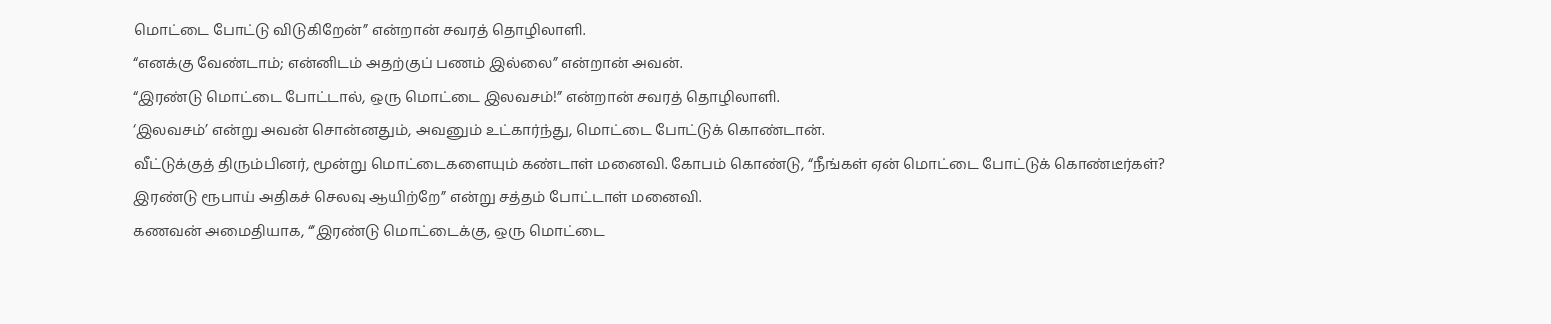மொட்டை போட்டு விடுகிறேன்” என்றான் சவரத் தொழிலாளி.
“எனக்கு வேண்டாம்; என்னிடம் அதற்குப் பணம் இல்லை” என்றான் அவன்.
“இரண்டு மொட்டை போட்டால், ஒரு மொட்டை இலவசம்!” என்றான் சவரத் தொழிலாளி.
‘இலவசம்’ என்று அவன் சொன்னதும், அவனும் உட்கார்ந்து, மொட்டை போட்டுக் கொண்டான்.
வீட்டுக்குத் திரும்பினர், மூன்று மொட்டைகளையும் கண்டாள் மனைவி. கோபம் கொண்டு, “நீங்கள் ஏன் மொட்டை போட்டுக் கொண்டீர்கள்? இரண்டு ரூபாய் அதிகச் செலவு ஆயிற்றே” என்று சத்தம் போட்டாள் மனைவி.
கணவன் அமைதியாக, “‘இரண்டு மொட்டைக்கு, ஒரு மொட்டை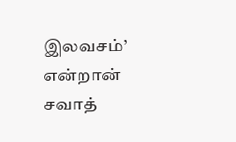இலவசம்’ என்றான் சவாத்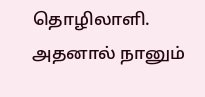தொழிலாளி. அதனால் நானும்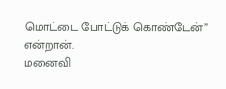மொட்டை போட்டுக் கொண்டேன்” என்றான்.
மனைவி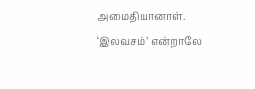அமைதியானாள். ‘இலவசம்’ என்றாலே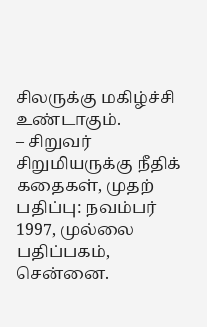சிலருக்கு மகிழ்ச்சி உண்டாகும்.
– சிறுவர் சிறுமியருக்கு நீதிக் கதைகள், முதற் பதிப்பு: நவம்பர் 1997, முல்லை பதிப்பகம், சென்னை.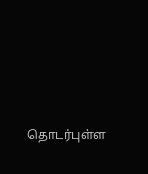தொடர்புள்ள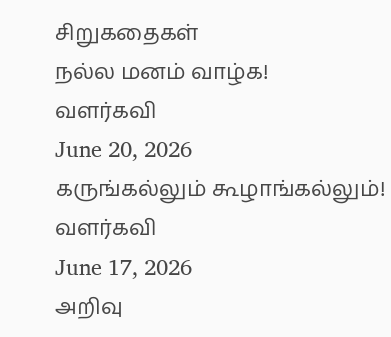சிறுகதைகள்
நல்ல மனம் வாழ்க!
வளர்கவி
June 20, 2026
கருங்கல்லும் கூழாங்கல்லும்!
வளர்கவி
June 17, 2026
அறிவு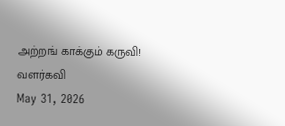அற்றங் காக்கும் கருவி!
வளர்கவி
May 31, 2026